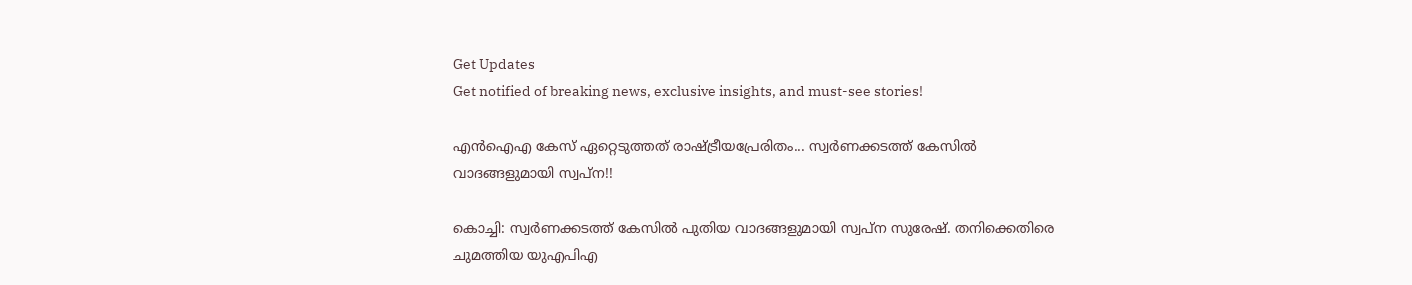Get Updates
Get notified of breaking news, exclusive insights, and must-see stories!

എന്‍ഐഎ കേസ് ഏറ്റെടുത്തത് രാഷ്ട്രീയപ്രേരിതം... സ്വര്‍ണക്കടത്ത് കേസില്‍ വാദങ്ങളുമായി സ്വപ്ന!!

കൊച്ചി: സ്വര്‍ണക്കടത്ത് കേസില്‍ പുതിയ വാദങ്ങളുമായി സ്വപ്‌ന സുരേഷ്. തനിക്കെതിരെ ചുമത്തിയ യുഎപിഎ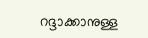റദ്ദാക്കാനുള്ള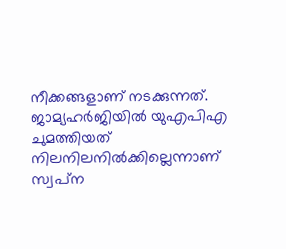നീക്കങ്ങളാണ് നടക്കുന്നത്. ജാമ്യഹര്‍ജിയില്‍ യുഎപിഎ ചുമത്തിയത് നിലനിലനില്‍ക്കില്ലെന്നാണ് സ്വപ്‌ന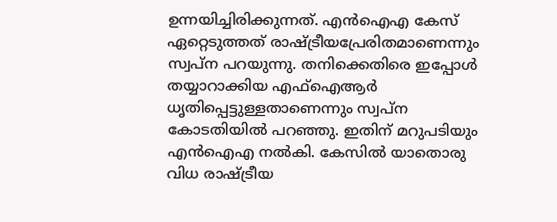ഉന്നയിച്ചിരിക്കുന്നത്. എന്‍ഐഎ കേസ് ഏറ്റെടുത്തത് രാഷ്ട്രീയപ്രേരിതമാണെന്നും സ്വപ്‌ന പറയുന്നു. തനിക്കെതിരെ ഇപ്പോള്‍ തയ്യാറാക്കിയ എഫ്‌ഐആര്‍ ധൃതിപ്പെട്ടുള്ളതാണെന്നും സ്വപ്ന കോടതിയില്‍ പറഞ്ഞു. ഇതിന് മറുപടിയും എന്‍ഐഎ നല്‍കി. കേസില്‍ യാതൊരു വിധ രാഷ്ട്രീയ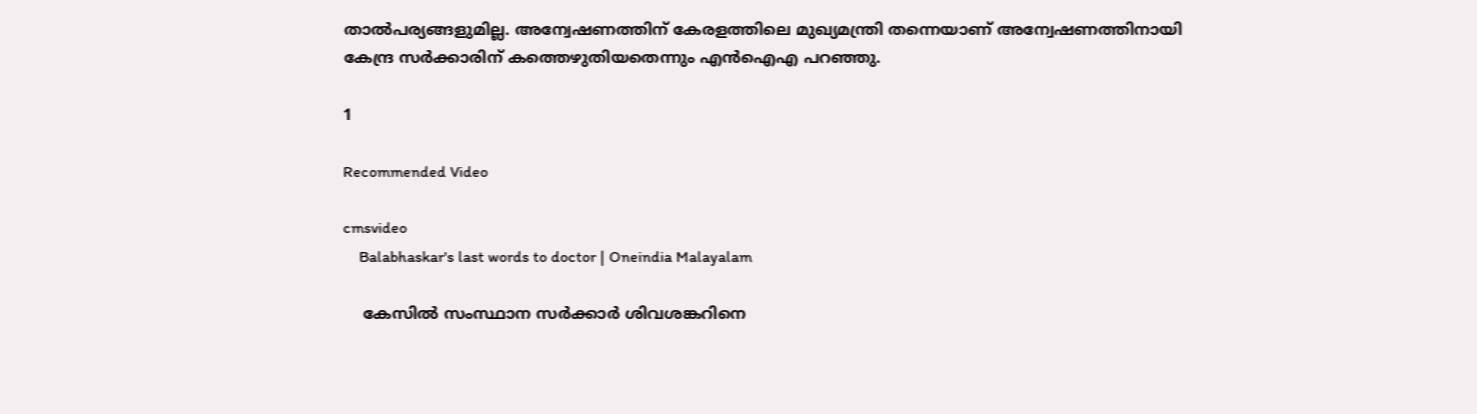താല്‍പര്യങ്ങളുമില്ല. അന്വേഷണത്തിന് കേരളത്തിലെ മുഖ്യമന്ത്രി തന്നെയാണ് അന്വേഷണത്തിനായി കേന്ദ്ര സര്‍ക്കാരിന് കത്തെഴുതിയതെന്നും എന്‍ഐഎ പറഞ്ഞു.

1

Recommended Video

cmsvideo
    Balabhaskar's last words to doctor | Oneindia Malayalam

    കേസില്‍ സംസ്ഥാന സര്‍ക്കാര്‍ ശിവശങ്കറിനെ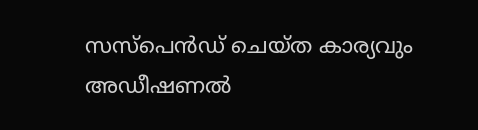സസ്‌പെന്‍ഡ് ചെയ്ത കാര്യവും അഡീഷണല്‍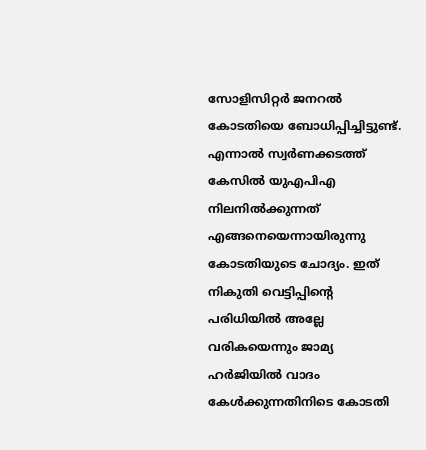സോളിസിറ്റര്‍ ജനറല്‍ കോടതിയെ ബോധിപ്പിച്ചിട്ടുണ്ട്. എന്നാല്‍ സ്വര്‍ണക്കടത്ത് കേസില്‍ യുഎപിഎ നിലനില്‍ക്കുന്നത് എങ്ങനെയെന്നായിരുന്നു കോടതിയുടെ ചോദ്യം. ഇത് നികുതി വെട്ടിപ്പിന്റെ പരിധിയില്‍ അല്ലേ വരികയെന്നും ജാമ്യ ഹര്‍ജിയില്‍ വാദം കേള്‍ക്കുന്നതിനിടെ കോടതി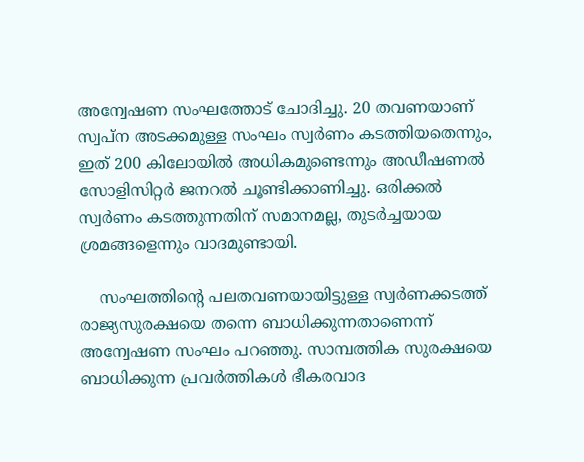അന്വേഷണ സംഘത്തോട് ചോദിച്ചു. 20 തവണയാണ് സ്വപ്‌ന അടക്കമുള്ള സംഘം സ്വര്‍ണം കടത്തിയതെന്നും, ഇത് 200 കിലോയില്‍ അധികമുണ്ടെന്നും അഡീഷണല്‍ സോളിസിറ്റര്‍ ജനറല്‍ ചൂണ്ടിക്കാണിച്ചു. ഒരിക്കല്‍ സ്വര്‍ണം കടത്തുന്നതിന് സമാനമല്ല, തുടര്‍ച്ചയായ ശ്രമങ്ങളെന്നും വാദമുണ്ടായി.

    സംഘത്തിന്റെ പലതവണയായിട്ടുള്ള സ്വര്‍ണക്കടത്ത് രാജ്യസുരക്ഷയെ തന്നെ ബാധിക്കുന്നതാണെന്ന് അന്വേഷണ സംഘം പറഞ്ഞു. സാമ്പത്തിക സുരക്ഷയെ ബാധിക്കുന്ന പ്രവര്‍ത്തികള്‍ ഭീകരവാദ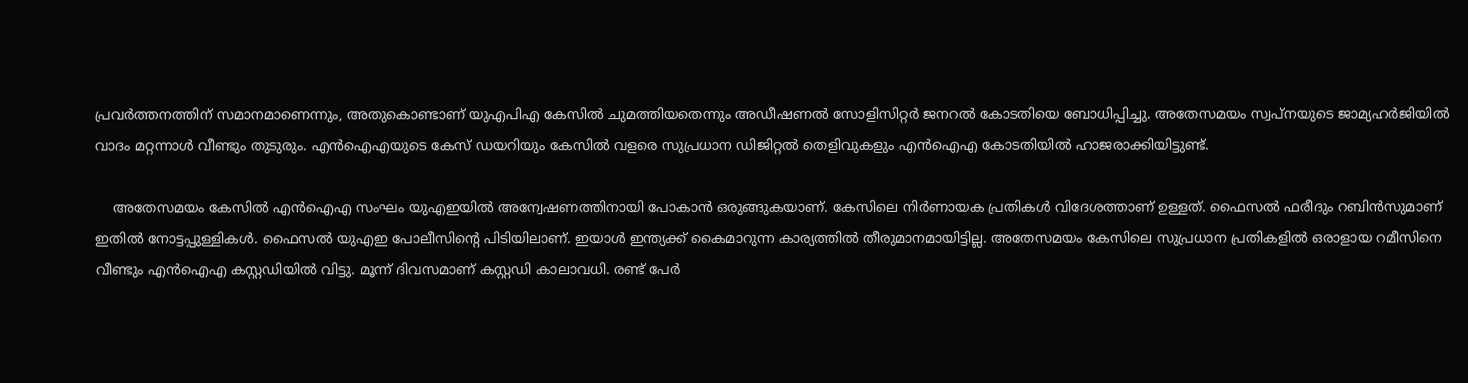പ്രവര്‍ത്തനത്തിന് സമാനമാണെന്നും, അതുകൊണ്ടാണ് യുഎപിഎ കേസില്‍ ചുമത്തിയതെന്നും അഡീഷണല്‍ സോളിസിറ്റര്‍ ജനറല്‍ കോടതിയെ ബോധിപ്പിച്ചു. അതേസമയം സ്വപ്‌നയുടെ ജാമ്യഹര്‍ജിയില്‍ വാദം മറ്റന്നാള്‍ വീണ്ടും തുടുരും. എന്‍ഐഎയുടെ കേസ് ഡയറിയും കേസില്‍ വളരെ സുപ്രധാന ഡിജിറ്റല്‍ തെളിവുകളും എന്‍ഐഎ കോടതിയില്‍ ഹാജരാക്കിയിട്ടുണ്ട്.

    അതേസമയം കേസില്‍ എന്‍ഐഎ സംഘം യുഎഇയില്‍ അന്വേഷണത്തിനായി പോകാന്‍ ഒരുങ്ങുകയാണ്. കേസിലെ നിര്‍ണായക പ്രതികള്‍ വിദേശത്താണ് ഉള്ളത്. ഫൈസല്‍ ഫരീദും റബിന്‍സുമാണ് ഇതില്‍ നോട്ടപ്പുള്ളികള്‍. ഫൈസല്‍ യുഎഇ പോലീസിന്റെ പിടിയിലാണ്. ഇയാള്‍ ഇന്ത്യക്ക് കൈമാറുന്ന കാര്യത്തില്‍ തീരുമാനമായിട്ടില്ല. അതേസമയം കേസിലെ സുപ്രധാന പ്രതികളില്‍ ഒരാളായ റമീസിനെ വീണ്ടും എന്‍ഐഎ കസ്റ്റഡിയില്‍ വിട്ടു. മൂന്ന് ദിവസമാണ് കസ്റ്റഡി കാലാവധി. രണ്ട് പേര്‍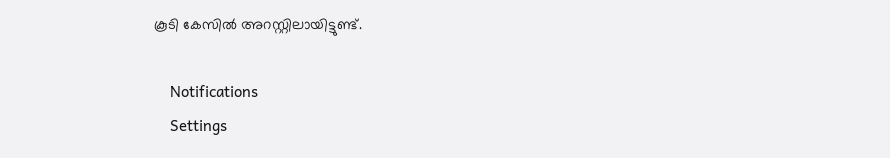കൂടി കേസില്‍ അറസ്റ്റിലായിട്ടുണ്ട്.

    Notifications
    Settings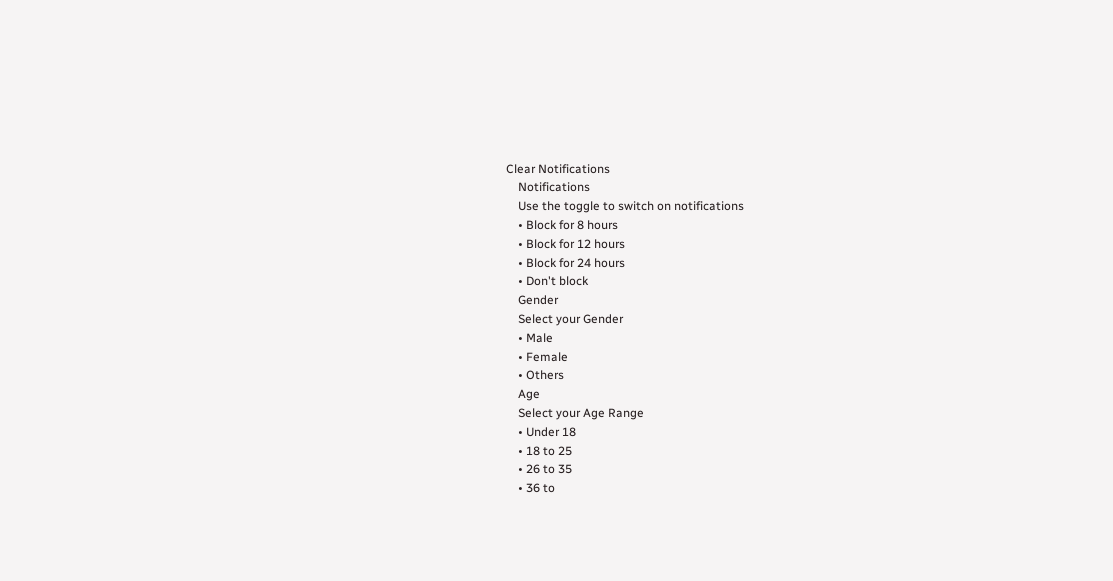Clear Notifications
    Notifications
    Use the toggle to switch on notifications
    • Block for 8 hours
    • Block for 12 hours
    • Block for 24 hours
    • Don't block
    Gender
    Select your Gender
    • Male
    • Female
    • Others
    Age
    Select your Age Range
    • Under 18
    • 18 to 25
    • 26 to 35
    • 36 to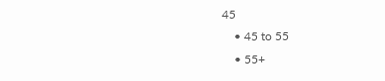45
    • 45 to 55
    • 55+